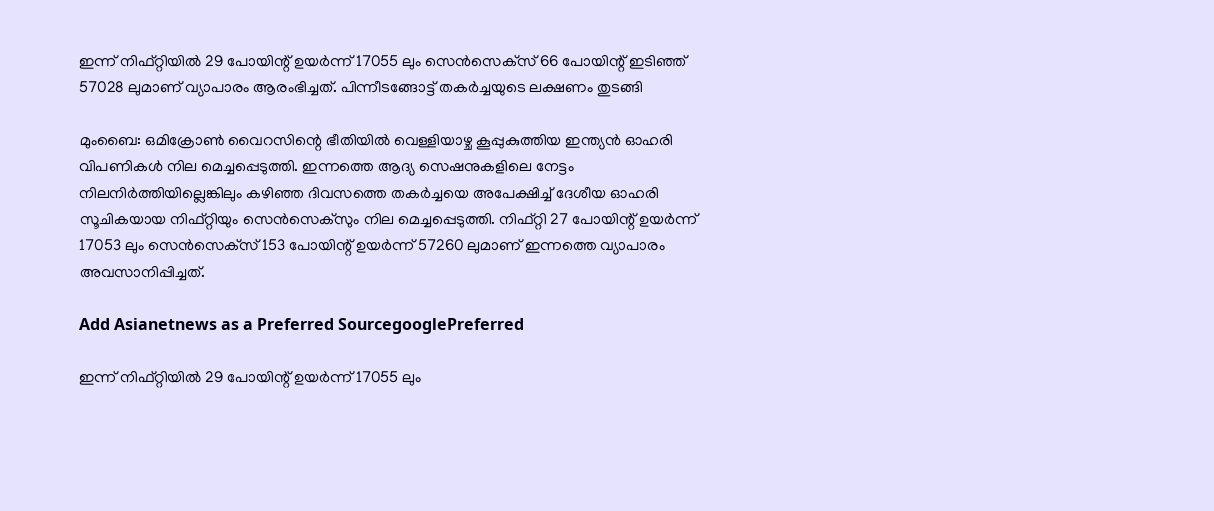ഇന്ന് നിഫ്റ്റിയില്‍ 29 പോയിന്റ് ഉയര്‍ന്ന് 17055 ലും സെന്‍സെക്‌സ് 66 പോയിന്റ് ഇടിഞ്ഞ് 57028 ലുമാണ് വ്യാപാരം ആരംഭിച്ചത്. പിന്നീടങ്ങോട്ട് തകർച്ചയുടെ ലക്ഷണം തുടങ്ങി

മുംബൈ: ഒമിക്രോൺ വൈറസിന്റെ ഭീതിയിൽ വെള്ളിയാഴ്ച കൂപ്പുകുത്തിയ ഇന്ത്യൻ ഓഹരി വിപണികൾ നില മെച്ചപ്പെടുത്തി. ഇന്നത്തെ ആദ്യ സെഷനുകളിലെ നേട്ടം നിലനിർത്തിയില്ലെങ്കിലും കഴിഞ്ഞ ദിവസത്തെ തകർച്ചയെ അപേക്ഷിച്ച് ദേശീയ ഓഹരി സൂചികയായ നിഫ്റ്റിയും സെൻസെക്സും നില മെച്ചപ്പെടുത്തി. നിഫ്റ്റി 27 പോയിന്റ് ഉയർന്ന് 17053 ലും സെന്‍സെക്‌സ് 153 പോയിന്റ് ഉയര്‍ന്ന് 57260 ലുമാണ് ഇന്നത്തെ വ്യാപാരം അവസാനിപ്പിച്ചത്.

Add Asianetnews as a Preferred SourcegooglePreferred

ഇന്ന് നിഫ്റ്റിയില്‍ 29 പോയിന്റ് ഉയര്‍ന്ന് 17055 ലും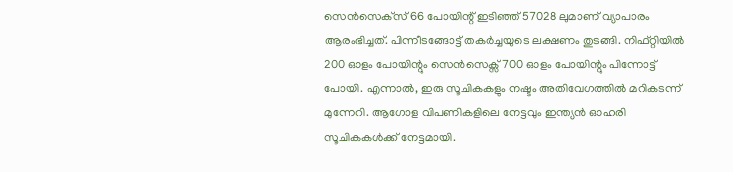സെന്‍സെക്‌സ് 66 പോയിന്റ് ഇടിഞ്ഞ് 57028 ലുമാണ് വ്യാപാരം ആരംഭിച്ചത്. പിന്നീടങ്ങോട്ട് തകർച്ചയുടെ ലക്ഷണം തുടങ്ങി. നിഫ്റ്റിയില്‍ 200 ഓളം പോയിന്റും സെൻസെക്സ് 700 ഓളം പോയിന്റും പിന്നോട്ട് പോയി. എന്നാല്‍, ഇരു സൂചികകളും നഷ്ടം അതിവേഗത്തില്‍ മറികടന്ന് മുന്നേറി. ആഗോള വിപണികളിലെ നേട്ടവും ഇന്ത്യൻ ഓഹരി സൂചികകൾക്ക് നേട്ടമായി.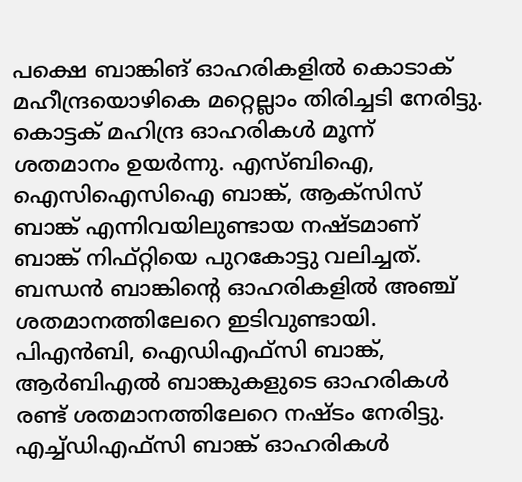പക്ഷെ ബാങ്കിങ് ഓഹരികളിൽ കൊടാക് മഹീന്ദ്രയൊഴികെ മറ്റെല്ലാം തിരിച്ചടി നേരിട്ടു. കൊട്ടക് മഹിന്ദ്ര ഓഹരികൾ മൂന്ന് ശതമാനം ഉയർന്നു. എസ്ബിഐ, ഐസിഐസിഐ ബാങ്ക്, ആക്‌സിസ് ബാങ്ക് എന്നിവയിലുണ്ടായ നഷ്ടമാണ് ബാങ്ക് നിഫ്റ്റിയെ പുറകോട്ടു വലിച്ചത്. ബന്ധന്‍ ബാങ്കിന്റെ ഓഹരികളില്‍ അഞ്ച് ശതമാനത്തിലേറെ ഇടിവുണ്ടായി. പിഎന്‍ബി, ഐഡിഎഫ്‌സി ബാങ്ക്, ആര്‍ബിഎല്‍ ബാങ്കുകളുടെ ഓഹരികള്‍ രണ്ട് ശതമാനത്തിലേറെ നഷ്ടം നേരിട്ടു. എച്ച്ഡിഎഫ്‌സി ബാങ്ക് ഓഹരികള്‍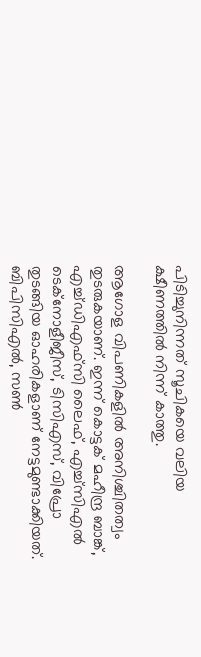പിടിച്ചുനിന്നത് സൂചികയെ വലിയ ക്ഷീണത്തിൽ നിന്ന് കാത്തു.

ആഗോള വിപണികളിൽ അനിശ്ചിതത്വം തുടരുകയാണ്. ഇന്ന് കൊട്ടക് മഹീന്ദ്ര ബാങ്ക്, എച്ച്ഡിഎഫ്‌സി ലൈഫ്, എച്ച്‌സിഎൽ ടെക്‌നോളീജീസ്, ടിസിഎസ്, വിപ്രോ തുടങ്ങിയ ഓഹരികളാണ് നേട്ടമുണ്ടാക്കിയത്. ബിപിസിഎൽ, സൺ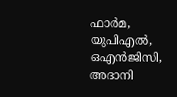ഫാർമ, യുപിഎൽ, ഒഎൻജിസി, അദാനി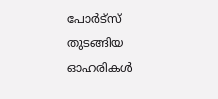പോർട്‌സ് തുടങ്ങിയ ഓഹരികൾ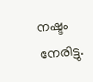നഷ്ടം നേരിട്ടു.